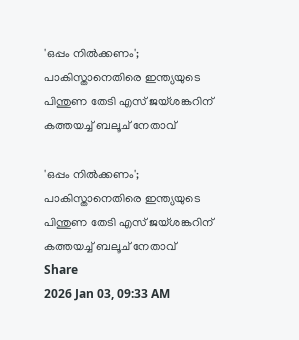'ഒപ്പം നില്‍ക്കണം'; പാകിസ്താനെതിരെ ഇന്ത്യയുടെ പിന്തുണ തേടി എസ് ജയ്ശങ്കറിന് കത്തയച്ച് ബലൂച് നേതാവ്

'ഒപ്പം നില്‍ക്കണം'; പാകിസ്താനെതിരെ ഇന്ത്യയുടെ പിന്തുണ തേടി എസ് ജയ്ശങ്കറിന് കത്തയച്ച് ബലൂച് നേതാവ്
Share
2026 Jan 03, 09:33 AM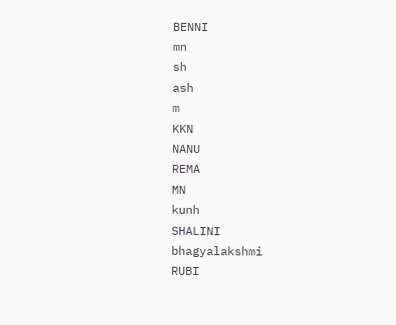BENNI
mn
sh
ash
m
KKN
NANU
REMA
MN
kunh
SHALINI
bhagyalakshmi
RUBI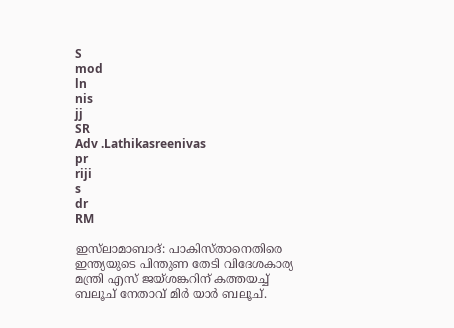S
mod
ln
nis
jj
SR
Adv .Lathikasreenivas
pr
riji
s
dr
RM

ഇസ്‌ലാമാബാദ്: പാകിസ്താനെതിരെ ഇന്ത്യയുടെ പിന്തുണ തേടി വിദേശകാര്യ മന്ത്രി എസ് ജയ്ശങ്കറിന് കത്തയച്ച് ബലൂച് നേതാവ് മിര്‍ യാര്‍ ബലൂച്.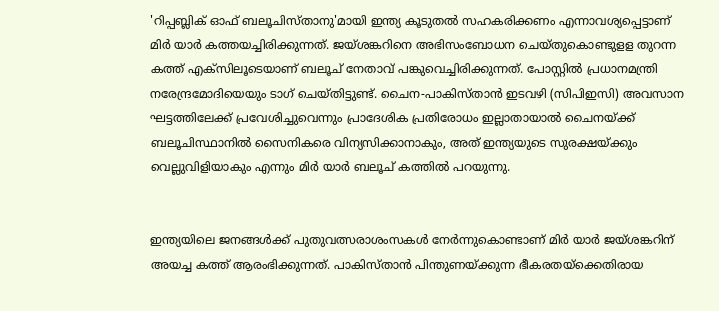'റിപ്പബ്ലിക് ഓഫ് ബലൂചിസ്താനു'മായി ഇന്ത്യ കൂടുതല്‍ സഹകരിക്കണം എന്നാവശ്യപ്പെട്ടാണ് മിര്‍ യാര്‍ കത്തയച്ചിരിക്കുന്നത്. ജയ്ശങ്കറിനെ അഭിസംബോധന ചെയ്തുകൊണ്ടുളള തുറന്ന കത്ത് എക്‌സിലൂടെയാണ് ബലൂച് നേതാവ് പങ്കുവെച്ചിരിക്കുന്നത്. പോസ്റ്റില്‍ പ്രധാനമന്ത്രി നരേന്ദ്രമോദിയെയും ടാഗ് ചെയ്തിട്ടുണ്ട്. ചൈന-പാകിസ്താന്‍ ഇടവഴി (സിപിഇസി) അവസാന ഘട്ടത്തിലേക്ക് പ്രവേശിച്ചുവെന്നും പ്രാദേശിക പ്രതിരോധം ഇല്ലാതായാല്‍ ചൈനയ്ക്ക് ബലൂചിസ്ഥാനില്‍ സൈനികരെ വിന്യസിക്കാനാകും, അത് ഇന്ത്യയുടെ സുരക്ഷയ്ക്കും വെല്ലുവിളിയാകും എന്നും മിര്‍ യാര്‍ ബലൂച് കത്തില്‍ പറയുന്നു.


ഇന്ത്യയിലെ ജനങ്ങള്‍ക്ക് പുതുവത്സരാശംസകള്‍ നേര്‍ന്നുകൊണ്ടാണ് മിര്‍ യാര്‍ ജയ്ശങ്കറിന് അയച്ച കത്ത് ആരംഭിക്കുന്നത്. പാകിസ്താന്‍ പിന്തുണയ്ക്കുന്ന ഭീകരതയ്‌ക്കെതിരായ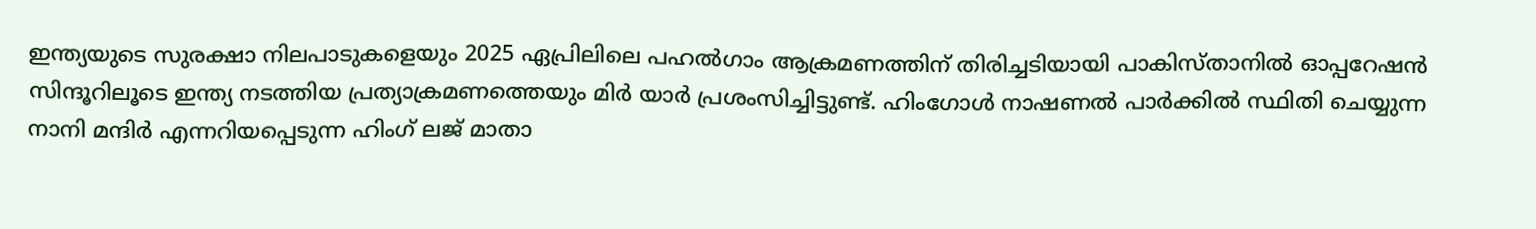ഇന്ത്യയുടെ സുരക്ഷാ നിലപാടുകളെയും 2025 ഏപ്രിലിലെ പഹല്‍ഗാം ആക്രമണത്തിന് തിരിച്ചടിയായി പാകിസ്താനില്‍ ഓപ്പറേഷന്‍ സിന്ദൂറിലൂടെ ഇന്ത്യ നടത്തിയ പ്രത്യാക്രമണത്തെയും മിര്‍ യാര്‍ പ്രശംസിച്ചിട്ടുണ്ട്. ഹിംഗോള്‍ നാഷണല്‍ പാര്‍ക്കില്‍ സ്ഥിതി ചെയ്യുന്ന നാനി മന്ദിര്‍ എന്നറിയപ്പെടുന്ന ഹിംഗ് ലജ് മാതാ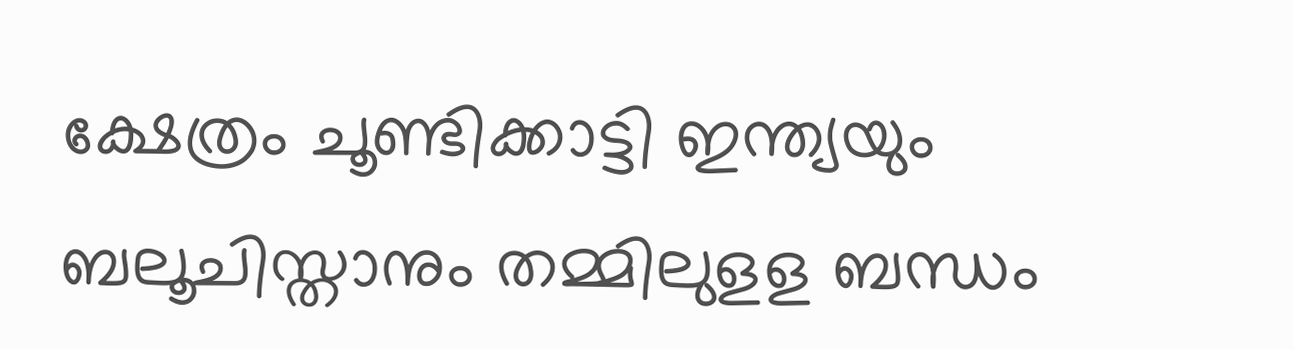ക്ഷേത്രം ചൂണ്ടിക്കാട്ടി ഇന്ത്യയും ബലൂചിസ്താനും തമ്മിലുളള ബന്ധം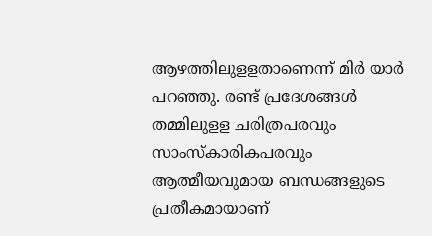ആഴത്തിലുളളതാണെന്ന് മിര്‍ യാര്‍ പറഞ്ഞു. രണ്ട് പ്രദേശങ്ങള്‍ തമ്മിലുളള ചരിത്രപരവും സാംസ്‌കാരികപരവും ആത്മീയവുമായ ബന്ധങ്ങളുടെ പ്രതീകമായാണ്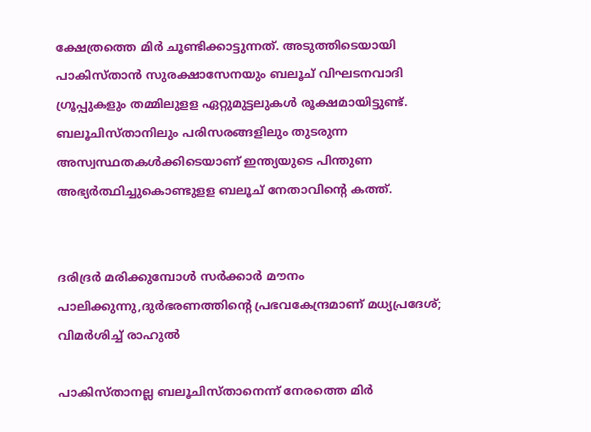ക്ഷേത്രത്തെ മിര്‍ ചൂണ്ടിക്കാട്ടുന്നത്. അടുത്തിടെയായി പാകിസ്താന്‍ സുരക്ഷാസേനയും ബലൂച് വിഘടനവാദി ഗ്രൂപ്പുകളും തമ്മിലുളള ഏറ്റുമുട്ടലുകള്‍ രൂക്ഷമായിട്ടുണ്ട്. ബലൂചിസ്താനിലും പരിസരങ്ങളിലും തുടരുന്ന അസ്വസ്ഥതകള്‍ക്കിടെയാണ് ഇന്ത്യയുടെ പിന്തുണ അഭ്യര്‍ത്ഥിച്ചുകൊണ്ടുളള ബലൂച് നേതാവിന്റെ കത്ത്.


ദരിദ്രർ മരിക്കുമ്പോൾ സർക്കാർ മൗനം പാലിക്കുന്നു,ദുർഭരണത്തിന്റെ പ്രഭവകേന്ദ്രമാണ് മധ്യപ്രദേശ്; വിമർശിച്ച് രാഹുൽ

പാകിസ്താനല്ല ബലൂചിസ്താനെന്ന് നേരത്തെ മിര്‍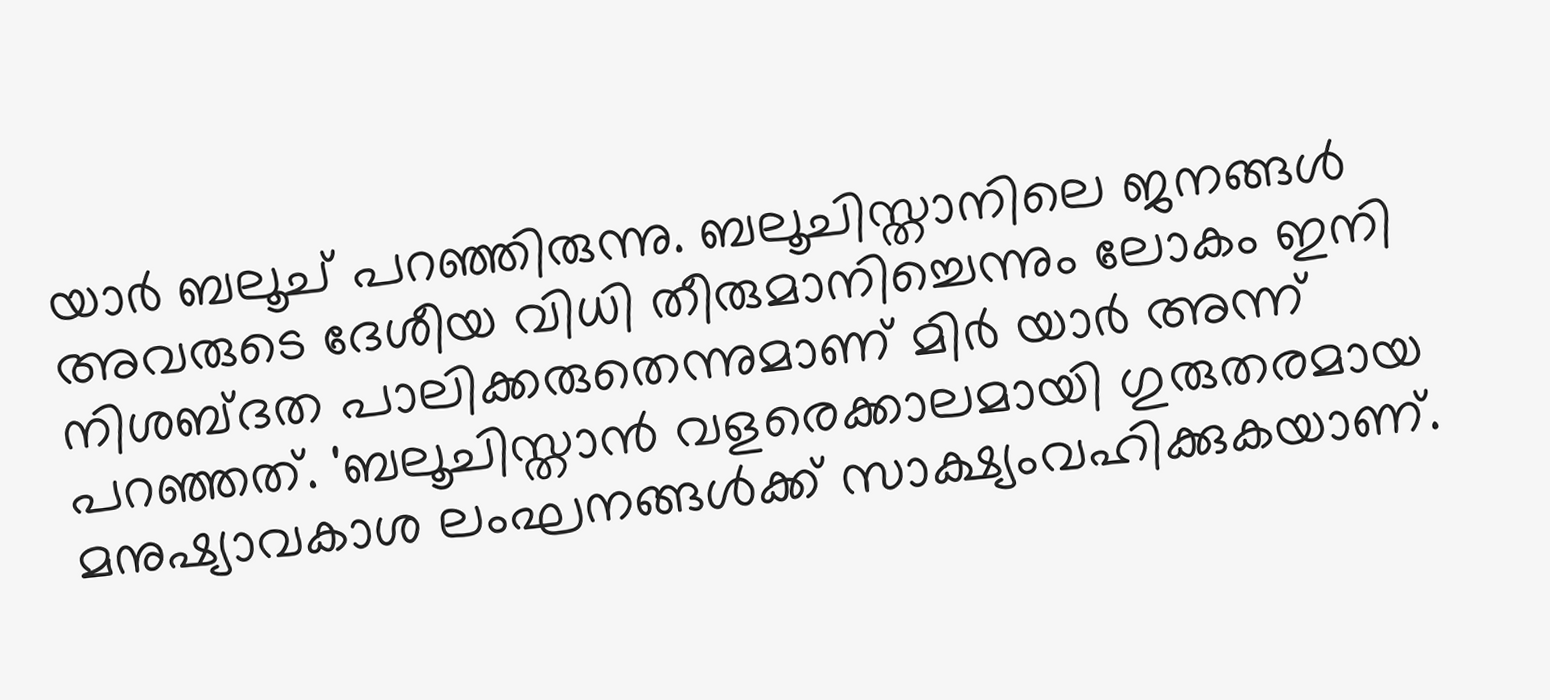യാര്‍ ബലൂച് പറഞ്ഞിരുന്നു. ബലൂചിസ്താനിലെ ജനങ്ങള്‍ അവരുടെ ദേശീയ വിധി തീരുമാനിച്ചെന്നും ലോകം ഇനി നിശബ്ദത പാലിക്കരുതെന്നുമാണ് മിര്‍ യാര്‍ അന്ന് പറഞ്ഞത്. 'ബലൂചിസ്താന്‍ വളരെക്കാലമായി ഗുരുതരമായ മനുഷ്യാവകാശ ലംഘനങ്ങള്‍ക്ക് സാക്ഷ്യംവഹിക്കുകയാണ്.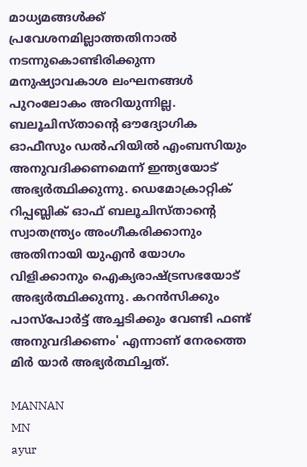മാധ്യമങ്ങള്‍ക്ക് പ്രവേശനമില്ലാത്തതിനാല്‍ നടന്നുകൊണ്ടിരിക്കുന്ന മനുഷ്യാവകാശ ലംഘനങ്ങള്‍ പുറംലോകം അറിയുന്നില്ല. ബലൂചിസ്താന്റെ ഔദ്യോഗിക ഓഫീസും ഡല്‍ഹിയില്‍ എംബസിയും അനുവദിക്കണമെന്ന് ഇന്ത്യയോട് അഭ്യര്‍ത്ഥിക്കുന്നു. ഡെമോക്രാറ്റിക് റിപ്പബ്ലിക് ഓഫ് ബലൂചിസ്താന്റെ സ്വാതന്ത്ര്യം അംഗീകരിക്കാനും അതിനായി യുഎന്‍ യോഗം വിളിക്കാനും ഐക്യരാഷ്ട്രസഭയോട് അഭ്യര്‍ത്ഥിക്കുന്നു. കറന്‍സിക്കും പാസ്‌പോര്‍ട്ട് അച്ചടിക്കും വേണ്ടി ഫണ്ട് അനുവദിക്കണം' എന്നാണ് നേരത്തെ മിര്‍ യാര്‍ അഭ്യര്‍ത്ഥിച്ചത്.

MANNAN
MN
ayur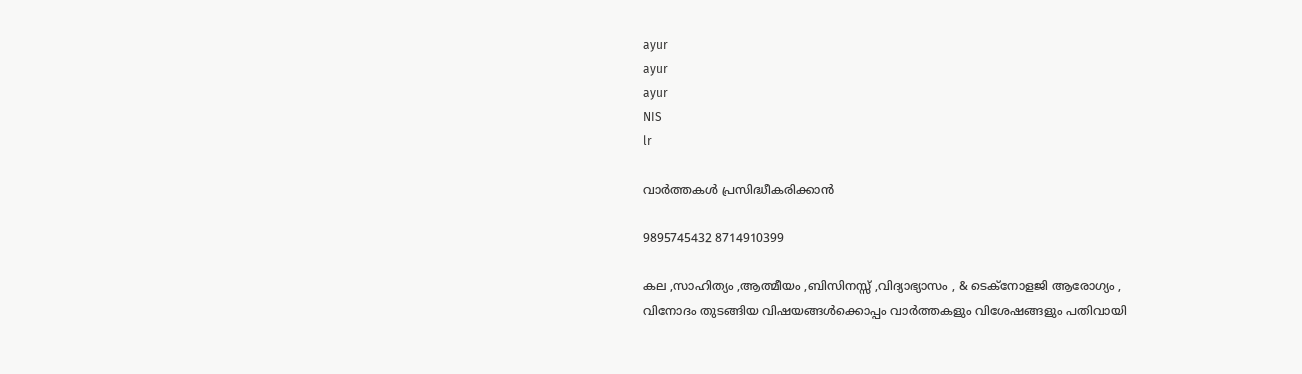ayur
ayur
ayur
NIS
lr

വാർത്തകൾ പ്രസിദ്ധീകരിക്കാൻ

9895745432 8714910399

കല ,സാഹിത്യം ,ആത്മീയം ,ബിസിനസ്സ് ,വിദ്യാഭ്യാസം , & ടെക്‌നോളജി ആരോഗ്യം , വിനോദം തുടങ്ങിയ വിഷയങ്ങൾക്കൊപ്പം വാർത്തകളും വിശേഷങ്ങളും പതിവായി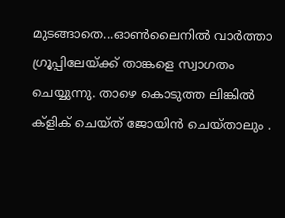മുടങ്ങാതെ...ഓൺലൈനിൽ വാർത്താ ഗ്രൂപ്പിലേയ്ക്ക് താങ്കളെ സ്വാഗതം ചെയ്യുന്നു. താഴെ കൊടുത്ത ലിങ്കിൽ ക്ളിക് ചെയ്‌ത്‌ ജോയിൻ ചെയ്‌താലും .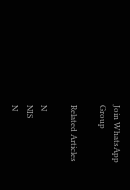Join WhatsApp Group

Related Articles

N
NIS
N